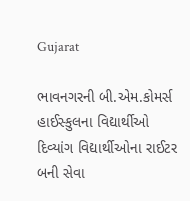Gujarat

ભાવનગરની બી.એમ.કોમર્સ હાઈસ્કુલના વિદ્યાર્થીઓ દિવ્યાંગ વિદ્યાર્થીઓના રાઈટર બની સેવા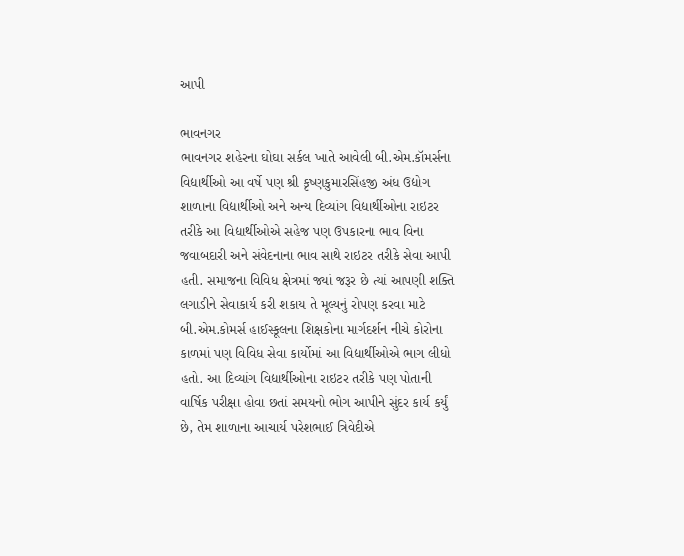આપી

ભાવનગર
ભાવનગર શહેરના ઘોઘા સર્કલ ખાતે આવેલી બી.એમ.કૉમર્સના વિદ્યાર્થીઓ આ વર્ષે પણ શ્રી કૃષ્ણકુમારસિંહજી અંધ ઉદ્યોગ શાળાના વિદ્યાર્થીઓ અને અન્ય દિવ્યાંગ વિદ્યાર્થીઓના રાઇટર તરીકે આ વિદ્યાર્થીઓએ સહેજ પણ ઉપકારના ભાવ વિના જવાબદારી અને સંવેદનાના ભાવ સાથે રાઇટર તરીકે સેવા આપી હતી. સમાજના વિવિધ ક્ષેત્રમાં જ્યાં જરૂર છે ત્યાં આપણી શક્તિ લગાડીને સેવાકાર્ય કરી શકાય તે મૂલ્યનું રોપણ કરવા માટે બી.એમ.કોમર્સ હાઈસ્કૂલના શિક્ષકોના માર્ગદર્શન નીચે કોરોના કાળમાં પણ વિવિધ સેવા કાર્યોમાં આ વિદ્યાર્થીઓએ ભાગ લીધો હતો. આ દિવ્યાંગ વિદ્યાર્થીઓના રાઇટર તરીકે પણ પોતાની વાર્ષિક પરીક્ષા હોવા છતાં સમયનો ભોગ આપીને સુંદર કાર્ય કર્યું છે, તેમ શાળાના આચાર્ય પરેશભાઈ ત્રિવેદીએ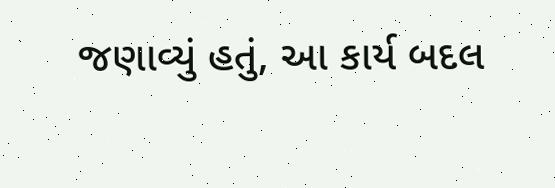જણાવ્યું હતું, આ કાર્ય બદલ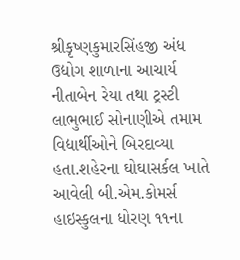શ્રીકૃષ્ણકુમારસિંહજી અંધ ઉદ્યોગ શાળાના આચાર્ય નીતાબેન રેયા તથા ટ્રસ્ટી લાભુભાઈ સોનાણીએ તમામ વિદ્યાર્થીઓને બિરદાવ્યા હતા.શહેરના ઘોઘાસર્કલ ખાતે આવેલી બી.એમ.કોમર્સ હાઇસ્કુલના ધોરણ ૧૧ના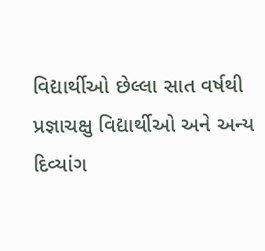વિદ્યાર્થીઓ છેલ્લા સાત વર્ષથી પ્રજ્ઞાચક્ષુ વિદ્યાર્થીઓ અને અન્ય દિવ્યાંગ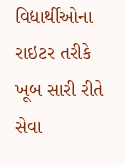વિદ્યાર્થીઓના રાઇટર તરીકે ખૂબ સારી રીતે સેવા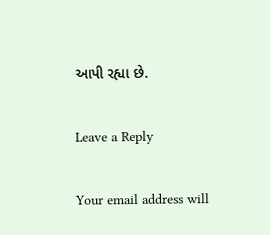આપી રહ્યા છે.

Leave a Reply

Your email address will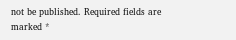not be published. Required fields are marked *